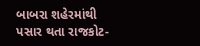બાબરા શહેરમાંથી પસાર થતા રાજકોટ-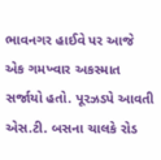ભાવનગર હાઈવે પર આજે એક ગમખ્વાર અકસ્માત સર્જાયો હતો. પૂરઝડપે આવતી એસ.ટી. બસના ચાલકે રોડ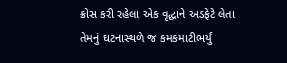ક્રોસ કરી રહેલા એક વૃદ્ધાને અડફેટે લેતા તેમનું ઘટનાસ્થળે જ કમકમાટીભર્યું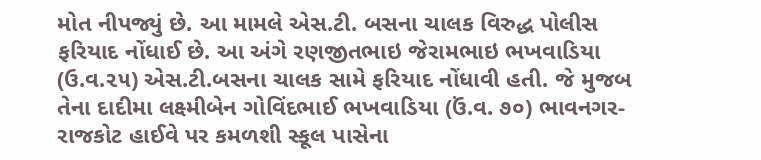મોત નીપજ્યું છે. આ મામલે એસ.ટી. બસના ચાલક વિરુદ્ધ પોલીસ ફરિયાદ નોંધાઈ છે. આ અંગે રણજીતભાઇ જેરામભાઇ ભખવાડિયા (ઉ.વ.૨૫) એસ.ટી.બસના ચાલક સામે ફરિયાદ નોંધાવી હતી. જે મુજબ તેના દાદીમા લક્ષ્મીબેન ગોવિંદભાઈ ભખવાડિયા (ઉં.વ. ૭૦) ભાવનગર-રાજકોટ હાઈવે પર કમળશી સ્કૂલ પાસેના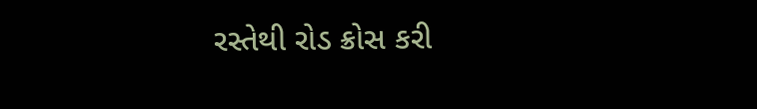રસ્તેથી રોડ ક્રોસ કરી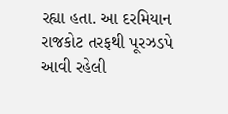રહ્યા હતા. આ દરમિયાન રાજકોટ તરફથી પૂરઝડપે આવી રહેલી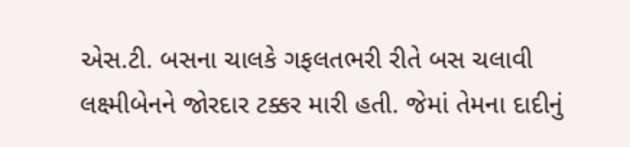એસ.ટી. બસના ચાલકે ગફલતભરી રીતે બસ ચલાવી લક્ષ્મીબેનને જોરદાર ટક્કર મારી હતી. જેમાં તેમના દાદીનું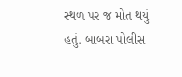સ્થળ પર જ મોત થયું હતું. બાબરા પોલીસ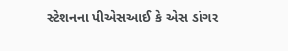સ્ટેશનના પીએસઆઈ કે એસ ડાંગર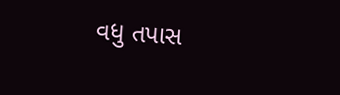વધુ તપાસ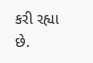કરી રહ્યા છે.